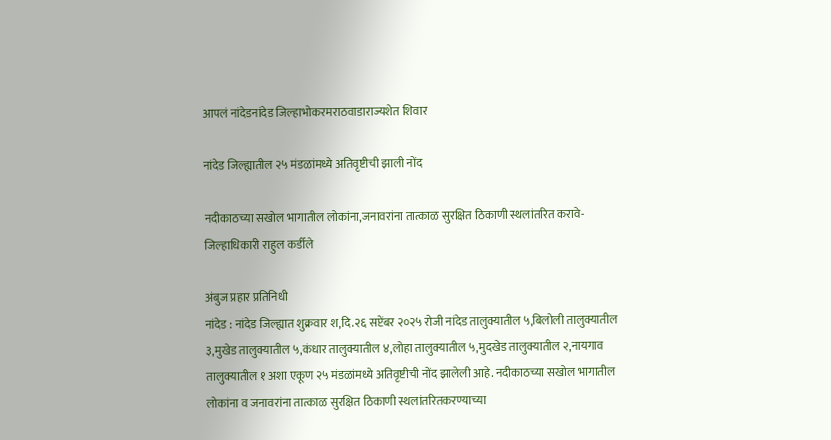आपलं नांदेडनांदेड जिल्हाभोकरमराठवाडाराज्यशेत शिवार

नांदेड जिल्ह्यातील २५ मंडळांमध्ये अतिवृष्टीची झाली नोंद

नदीकाठच्या सखोल भागातील लोकांना,जनावरांना तात्काळ सुरक्षित ठिकाणी स्थलांतरित करावे-जिल्हाधिकारी राहुल कर्डीले

अंबुज प्रहार प्रतिनिधी
नांदेड : नांदेड जिल्ह्यात शुक्रवार श,दि.२६ सप्टेंबर २०२५ रोजी नांदेड तालुक्यातील ५,बिलोली तालुक्यातील ३,मुखेड तालुक्यातील ५,कंधार तालुक्यातील ४,लोहा तालुक्यातील ५,मुदखेड तालुक्यातील २,नायगाव तालुक्यातील १ अशा एकूण २५ मंडळांमध्ये अतिवृष्टीची नोंद झालेली आहे. नदीकाठच्या सखोल भागातील लोकांना व जनावरांना तात्काळ सुरक्षित ठिकाणी स्थलांतरितकरण्याच्या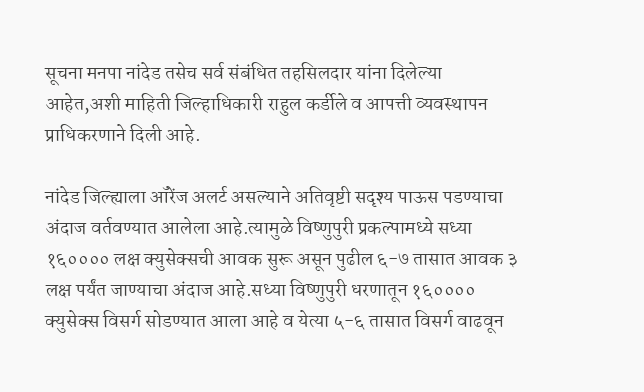सूचना मनपा नांदेड तसेच सर्व संबंधित तहसिलदार यांना दिलेल्या आहेत,अशी माहिती जिल्हाधिकारी राहुल कर्डीले व आपत्ती व्यवस्थापन प्राधिकरणाने दिली आहे.

नांदेड जिल्ह्याला ऑरेंज अलर्ट असल्याने अतिवृष्टी सदृश्य पाऊस पडण्याचा अंदाज वर्तवण्यात आलेला आहे.त्यामुळे विष्णुपुरी प्रकल्पामध्ये सध्या १६०००० लक्ष क्युसेक्सची आवक सुरू असून पुढील ६-७ तासात आवक ३ लक्ष पर्यंत जाण्याचा अंदाज आहे.सध्या विष्णुपुरी धरणातून १६०००० क्युसेक्स विसर्ग सोडण्यात आला आहे व येत्या ५-६ तासात विसर्ग वाढवून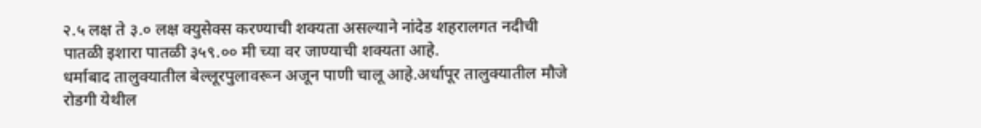२.५ लक्ष ते ३.० लक्ष क्युसेक्स करण्याची शक्यता असल्याने नांदेड शहरालगत नदीची पातळी इशारा पातळी ३५९.०० मी च्या वर जाण्याची शक्यता आहे.
धर्माबाद तालुक्यातील बेल्लूरपुलावरून अजून पाणी चालू आहे.अर्धापूर तालुक्यातील मौजे रोडगी येथील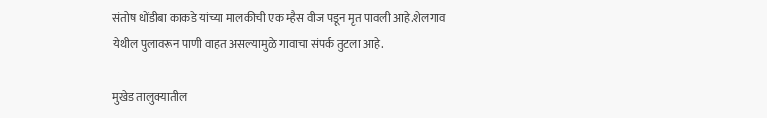संतोष धोंडीबा काकडे यांच्या मालकीची एक म्हैस वीज पडून मृत पावली आहे.शेलगाव येथील पुलावरून पाणी वाहत असल्यामुळे गावाचा संपर्क तुटला आहे.

मुखेड तालुक्यातील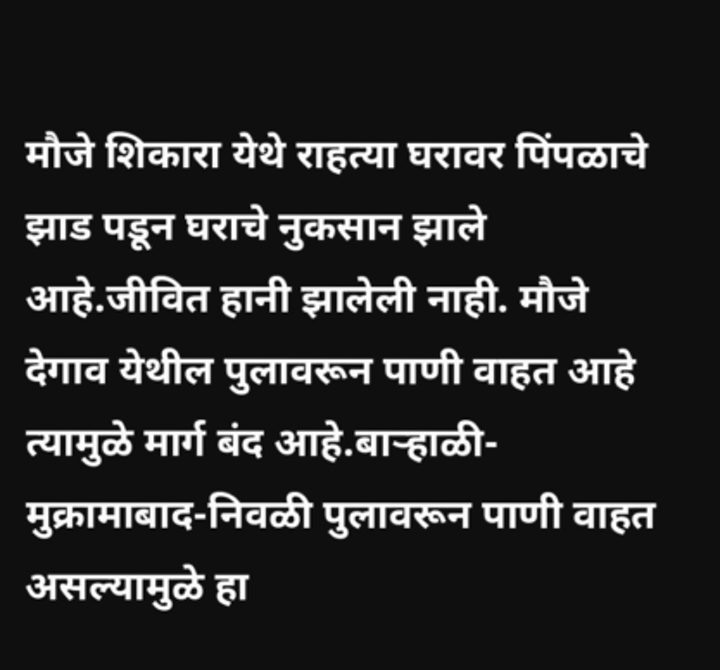मौजे शिकारा येथे राहत्या घरावर पिंपळाचे झाड पडून घराचे नुकसान झाले आहे.जीवित हानी झालेली नाही. मौजे देगाव येथील पुलावरून पाणी वाहत आहे त्यामुळे मार्ग बंद आहे.बाऱ्हाळी-मुक्रामाबाद-निवळी पुलावरून पाणी वाहत असल्यामुळे हा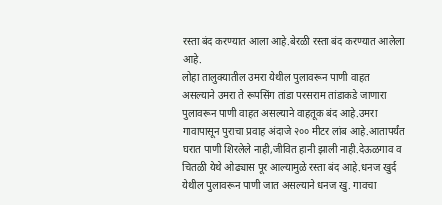रस्ता बंद करण्यात आला आहे.बेरळी रस्ता बंद करण्यात आलेला आहे.
लोहा तालुक्यातील उमरा येथील पुलावरून पाणी वाहत असल्याने उमरा ते रूपसिंग तांडा परसराम तांडाकडे जाणारा पुलावरून पाणी वाहत असल्याने वाहतूक बंद आहे.उमरा गावापासून पुराचा प्रवाह अंदाजे २०० मीटर लांब आहे.आतापर्यंत घरात पाणी शिरलेले नाही,जीवित हानी झाली नाही.देऊळगाव व चितळी येथे ओढ्यास पूर आल्यामुळे रस्ता बंद आहे.धनज खुर्द येथील पुलावरून पाणी जात असल्याने धनज खु. गावचा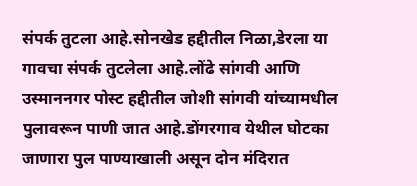संपर्क तुटला आहे.सोनखेड हद्दीतील निळा,डेरला या गावचा संपर्क तुटलेला आहे.लोंढे सांगवी आणि उस्माननगर पोस्ट हद्दीतील जोशी सांगवी यांच्यामधील पुलावरून पाणी जात आहे.डोंगरगाव येथील घोटका जाणारा पुल पाण्याखाली असून दोन मंदिरात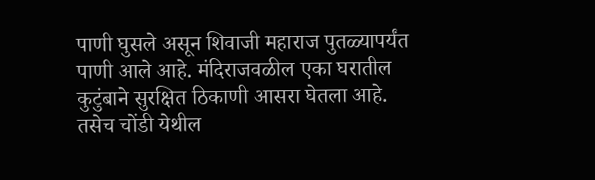पाणी घुसले असून शिवाजी महाराज पुतळ्यापर्यंत पाणी आले आहे. मंदिराजवळील एका घरातील कुटुंबाने सुरक्षित ठिकाणी आसरा घेतला आहे. तसेच चोंडी येथील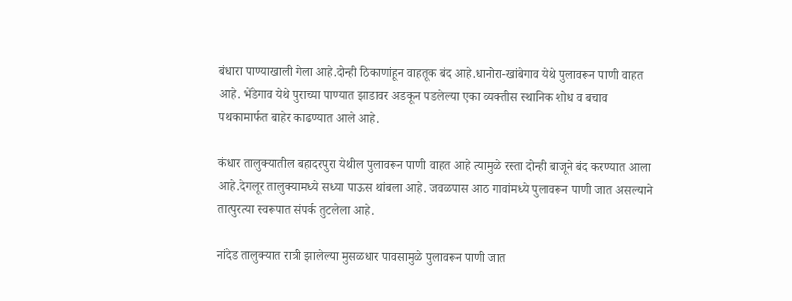बंधारा पाण्याखाली गेला आहे.दोन्ही ठिकाणांहून वाहतूक बंद आहे.धानोरा-खांबेगाव येथे पुलावरून पाणी वाहत आहे. भेंडेगाव येथे पुराच्या पाण्यात झाडावर अडकून पडलेल्या एका व्यक्तीस स्थानिक शोध व बचाव पथकामार्फत बाहेर काढण्यात आले आहे.

कंधार तालुक्यातील बहादरपुरा येथील पुलावरून पाणी वाहत आहे त्यामुळे रस्ता दोन्ही बाजूने बंद करण्यात आला आहे.देगलूर तालुक्यामध्ये सध्या पाऊस थांबला आहे. जवळपास आठ गावांमध्ये पुलावरून पाणी जात असल्याने तात्पुरत्या स्वरूपात संपर्क तुटलेला आहे.

नांदेड तालुक्यात रात्री झालेल्या मुसळधार पावसामुळे पुलावरून पाणी जात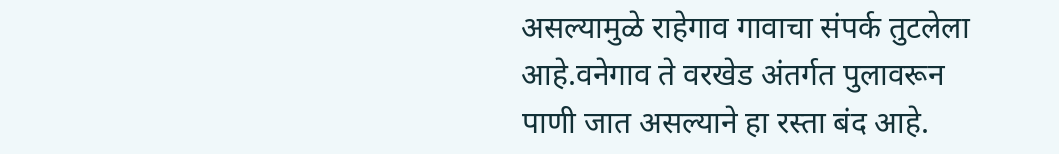असल्यामुळे राहेगाव गावाचा संपर्क तुटलेला आहे.वनेगाव ते वरखेड अंतर्गत पुलावरून पाणी जात असल्याने हा रस्ता बंद आहे.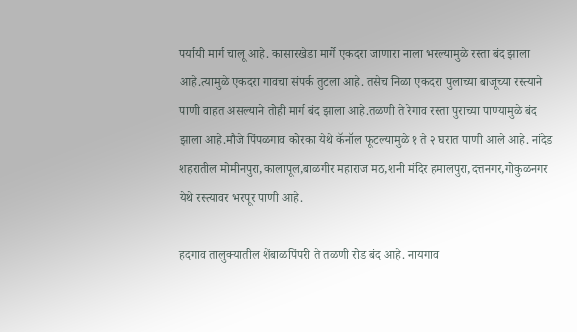पर्यायी मार्ग चालू आहे. कासारखेडा मार्गे एकदरा जाणारा नाला भरल्यामुळे रस्ता बंद झाला आहे.त्यामुळे एकदरा गावचा संपर्क तुटला आहे. तसेच निळा एकदरा पुलाच्या बाजूच्या रस्त्याने पाणी वाहत असल्याने तोही मार्ग बंद झाला आहे.तळणी ते रेगाव रस्ता पुराच्या पाण्यामुळे बंद झाला आहे.मौजे पिंपळगाव कोरका येथे कॅनॉल फूटल्यामुळे १ ते २ घरात पाणी आले आहे. नांदेड शहरातील मोमीनपुरा,कालापूल,बाळगीर महाराज मठ,शनी मंदिर हमालपुरा,दत्तनगर,गोकुळनगर येथे रस्त्यावर भरपूर पाणी आहे.

हदगाव तालुक्यातील शेंबाळपिंपरी ते तळणी रोड बंद आहे. नायगाव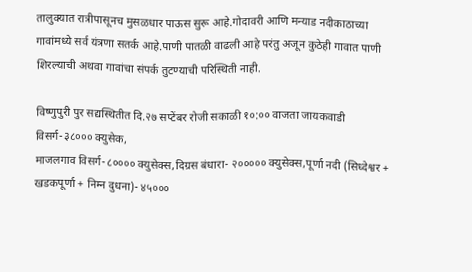तालुक्यात रात्रीपासूनच मुसळधार पाऊस सुरू आहे.गोदावरी आणि मन्याड नदीकाठाच्या गावांमध्ये सर्व यंत्रणा सतर्क आहे.पाणी पातळी वाढली आहे परंतु अजून कुठेही गावात पाणी शिरल्याची अथवा गावांचा संपर्क तुटण्याची परिस्थिती नाही.

विष्णुपुरी पुर सद्यस्थितीत दि.२७ सप्टेंबर रोजी सकाळी १०:०० वाजता जायकवाडी विसर्ग-३८००० क्युसेक,
माजलगाव विसर्ग-८०००० क्युसेक्स,दिग्रस बंधारा- २००००० क्युसेक्स,पूर्णा नदी (सिध्देश्वर + खडकपूर्णा + निम्न दुधना)- ४५०००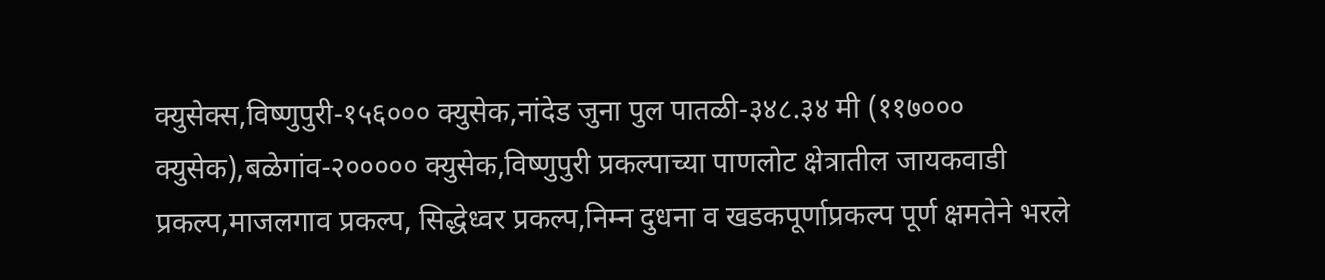क्युसेक्स,विष्णुपुरी-१५६००० क्युसेक,नांदेड जुना पुल पातळी-३४८.३४ मी (११७००० क्युसेक),बळेगांव-२००००० क्युसेक,विष्णुपुरी प्रकल्पाच्या पाणलोट क्षेत्रातील जायकवाडी प्रकल्प,माजलगाव प्रकल्प, सिद्धेध्वर प्रकल्प,निम्न दुधना व खडकपूर्णाप्रकल्प पूर्ण क्षमतेने भरले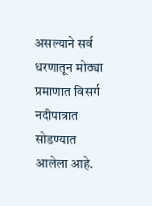असल्याने सर्व धरणातून मोठ्या प्रमाणात विसर्ग नदीपात्रात सोडण्यात आलेला आहे.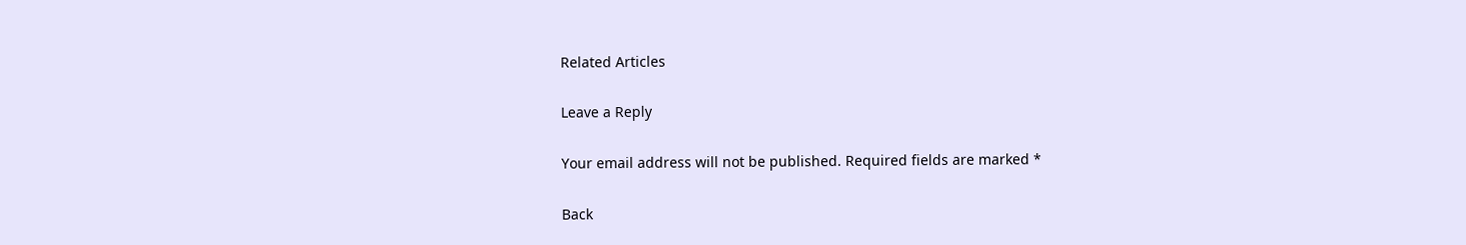Related Articles

Leave a Reply

Your email address will not be published. Required fields are marked *

Back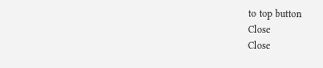to top button
Close
Close